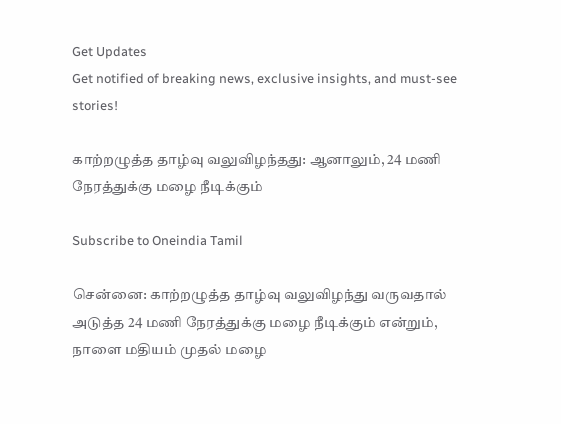Get Updates
Get notified of breaking news, exclusive insights, and must-see stories!

காற்றழுத்த தாழ்வு வலுவிழந்தது: ஆனாலும், 24 மணி நேரத்துக்கு மழை நீடிக்கும்

Subscribe to Oneindia Tamil

சென்னை: காற்றழுத்த தாழ்வு வலுவிழந்து வருவதால் அடுத்த 24 மணி நேரத்துக்கு மழை நீடிக்கும் என்றும், நாளை மதியம் முதல் மழை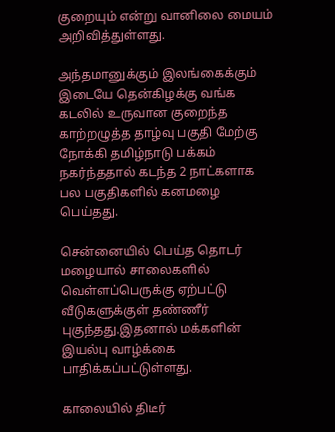குறையும் என்று வானிலை மையம் அறிவித்துள்ளது.

அந்தமானுக்கும் இலங்கைக்கும் இடையே தென்கிழக்கு வங்க கடலில் உருவான குறைந்த காற்றழுத்த தாழ்வு பகுதி மேற்கு நோக்கி தமிழ்நாடு பக்கம் நகர்ந்ததால் கடந்த 2 நாட்களாக பல பகுதிகளில் கனமழை பெய்தது.

சென்னையில் பெய்த தொடர் மழையால் சாலைகளில் வெள்ளப்பெருக்கு ஏற்பட்டு வீடுகளுக்குள் தண்ணீர் புகுந்தது.இதனால் மக்களின் இயல்பு வாழ்க்கை பாதிக்கப்பட்டுள்ளது.

காலையில் திடீர்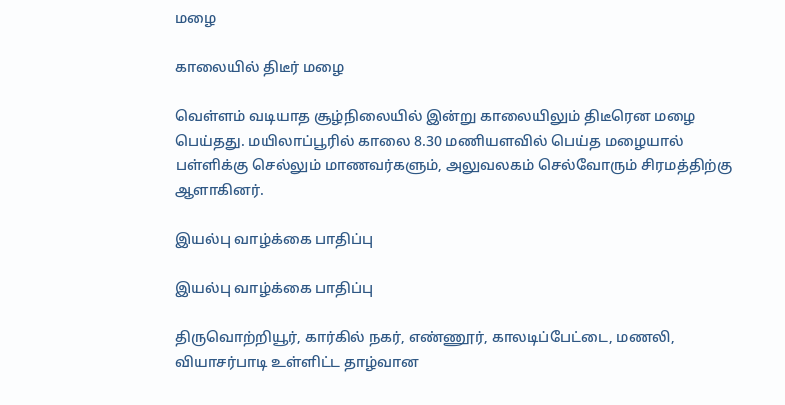மழை

காலையில் திடீர் மழை

வெள்ளம் வடியாத சூழ்நிலையில் இன்று காலையிலும் திடீரென மழை பெய்தது. மயிலாப்பூரில் காலை 8.30 மணியளவில் பெய்த மழையால் பள்ளிக்கு செல்லும் மாணவர்களும், அலுவலகம் செல்வோரும் சிரமத்திற்கு ஆளாகினர்.

இயல்பு வாழ்க்கை பாதிப்பு

இயல்பு வாழ்க்கை பாதிப்பு

திருவொற்றியூர், கார்கில் நகர், எண்ணூர், காலடிப்பேட்டை, மணலி, வியாசர்பாடி உள்ளிட்ட தாழ்வான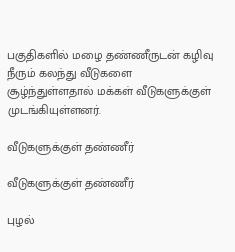பகுதிகளில் மழை தண்ணீருடன் கழிவு நீரும் கலந்து வீடுகளை சூழ்ந்துள்ளதால் மக்கள் வீடுகளுக்குள் முடங்கியுள்ளனர்.

வீடுகளுக்குள் தண்ணீர்

வீடுகளுக்குள் தண்ணீர்

புழல்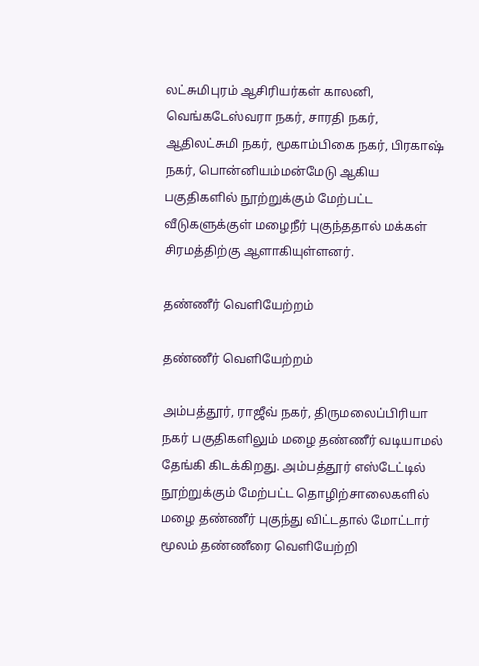லட்சுமிபுரம் ஆசிரியர்கள் காலனி, வெங்கடேஸ்வரா நகர், சாரதி நகர், ஆதிலட்சுமி நகர், மூகாம்பிகை நகர், பிரகாஷ் நகர், பொன்னியம்மன்மேடு ஆகிய பகுதிகளில் நூற்றுக்கும் மேற்பட்ட வீடுகளுக்குள் மழைநீர் புகுந்ததால் மக்கள் சிரமத்திற்கு ஆளாகியுள்ளனர்.

தண்ணீர் வெளியேற்றம்

தண்ணீர் வெளியேற்றம்

அம்பத்தூர், ராஜீவ் நகர், திருமலைப்பிரியா நகர் பகுதிகளிலும் மழை தண்ணீர் வடியாமல் தேங்கி கிடக்கிறது. அம்பத்தூர் எஸ்டேட்டில் நூற்றுக்கும் மேற்பட்ட தொழிற்சாலைகளில் மழை தண்ணீர் புகுந்து விட்டதால் மோட்டார் மூலம் தண்ணீரை வெளியேற்றி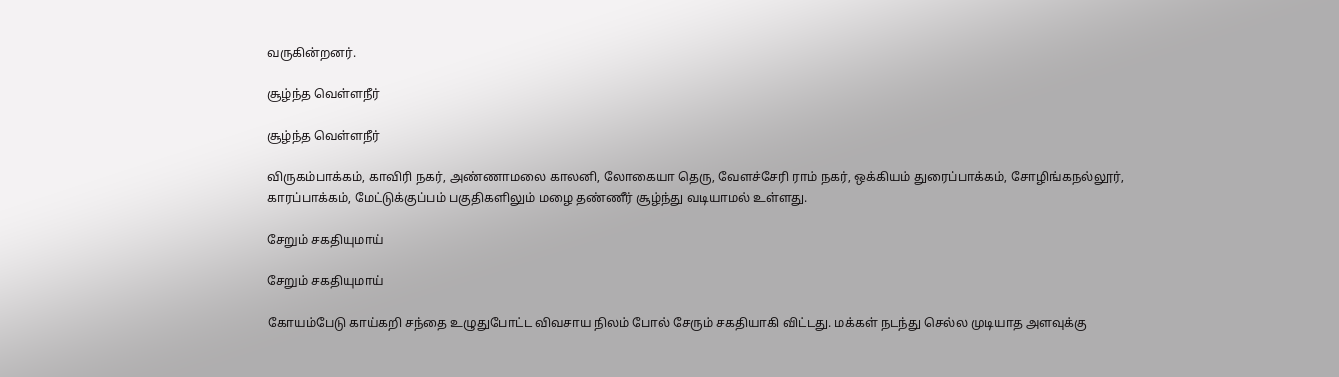வருகின்றனர்.

சூழ்ந்த வெள்ளநீர்

சூழ்ந்த வெள்ளநீர்

விருகம்பாக்கம், காவிரி நகர், அண்ணாமலை காலனி, லோகையா தெரு, வேளச்சேரி ராம் நகர், ஒக்கியம் துரைப்பாக்கம், சோழிங்கநல்லூர், காரப்பாக்கம், மேட்டுக்குப்பம் பகுதிகளிலும் மழை தண்ணீர் சூழ்ந்து வடியாமல் உள்ளது.

சேறும் சகதியுமாய்

சேறும் சகதியுமாய்

கோயம்பேடு காய்கறி சந்தை உழுதுபோட்ட விவசாய நிலம் போல் சேரும் சகதியாகி விட்டது. மக்கள் நடந்து செல்ல முடியாத அளவுக்கு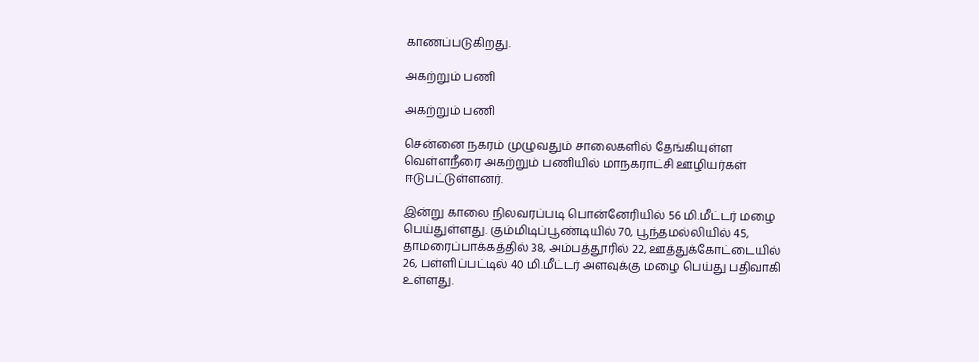காணப்படுகிறது.

அகற்றும் பணி

அகற்றும் பணி

சென்னை நகரம் முழுவதும் சாலைகளில் தேங்கியுள்ள வெள்ளநீரை அகற்றும் பணியில் மாநகராட்சி ஊழியர்கள் ஈடுபட்டுள்ளனர்.

இன்று காலை நிலவரப்படி பொன்னேரியில் 56 மி.மீட்டர் மழை பெய்துள்ளது. கும்மிடிப்பூண்டியில் 70, பூந்தமல்லியில் 45, தாமரைப்பாக்கத்தில் 38, அம்பத்தூரில் 22, ஊத்துக்கோட்டையில் 26, பள்ளிப்பட்டில் 40 மி.மீட்டர் அளவுக்கு மழை பெய்து பதிவாகி உள்ளது.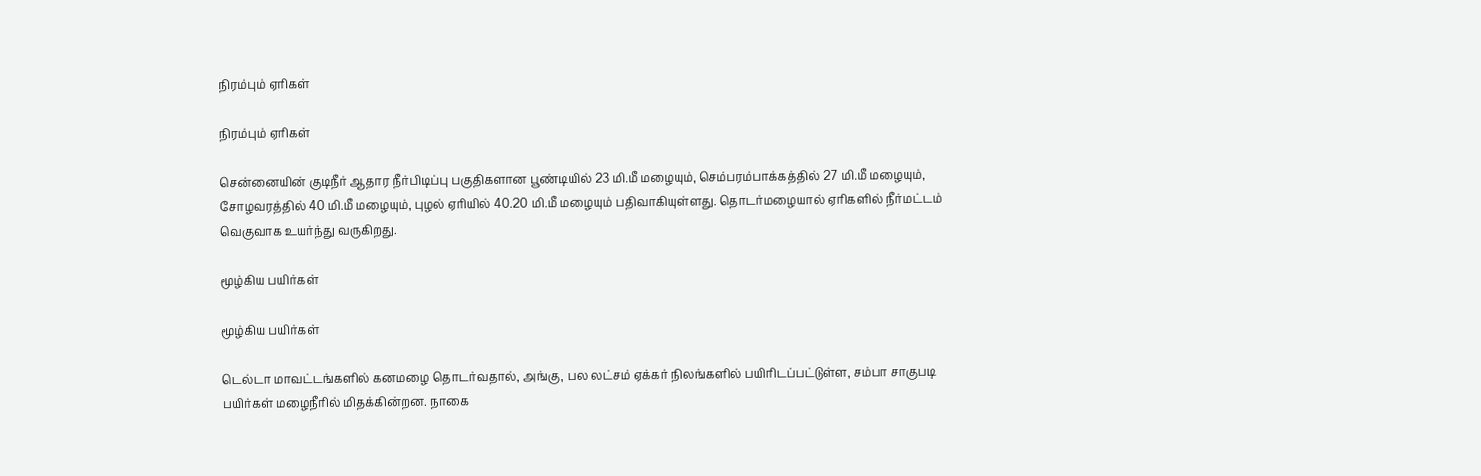நிரம்பும் ஏரிகள்

நிரம்பும் ஏரிகள்

சென்னையின் குடிநீர் ஆதார நீர்பிடிப்பு பகுதிகளான பூண்டியில் 23 மி.மீ மழையும், செம்பரம்பாக்கத்தில் 27 மி.மீ மழையும், சோழவரத்தில் 40 மி.மீ மழையும், புழல் ஏரியில் 40.20 மி.மீ மழையும் பதிவாகியுள்ளது. தொடர்மழையால் ஏரிகளில் நீர்மட்டம் வெகுவாக உயர்ந்து வருகிறது.

மூழ்கிய பயிர்கள்

மூழ்கிய பயிர்கள்

டெல்டா மாவட்டங்களில் கனமழை தொடர்வதால், அங்கு, பல லட்சம் ஏக்கர் நிலங்களில் பயிரிடப்பட்டுள்ள, சம்பா சாகுபடி பயிர்கள் மழைநீரில் மிதக்கின்றன. நாகை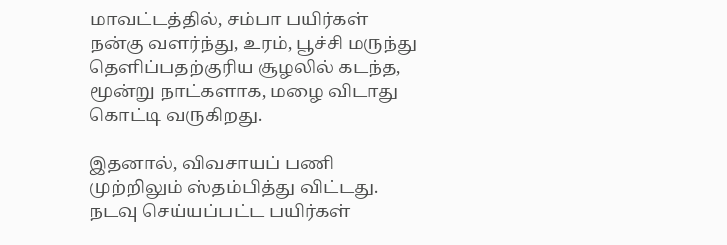மாவட்டத்தில், சம்பா பயிர்கள் நன்கு வளர்ந்து, உரம், பூச்சி மருந்து தெளிப்பதற்குரிய சூழலில் கடந்த, மூன்று நாட்களாக, மழை விடாது கொட்டி வருகிறது.

இதனால், விவசாயப் பணி முற்றிலும் ஸ்தம்பித்து விட்டது. நடவு செய்யப்பட்ட பயிர்கள்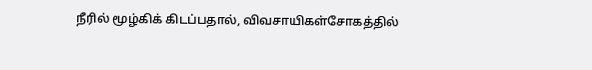நீரில் மூழ்கிக் கிடப்பதால், விவசாயிகள்சோகத்தில்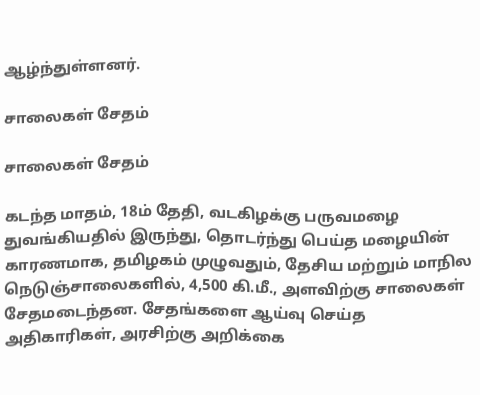ஆழ்ந்துள்ளனர்.

சாலைகள் சேதம்

சாலைகள் சேதம்

கடந்த மாதம், 18ம் தேதி, வடகிழக்கு பருவமழை துவங்கியதில் இருந்து, தொடர்ந்து பெய்த மழையின் காரணமாக, தமிழகம் முழுவதும், தேசிய மற்றும் மாநில நெடுஞ்சாலைகளில், 4,500 கி.மீ., அளவிற்கு சாலைகள் சேதமடைந்தன. சேதங்களை ஆய்வு செய்த அதிகாரிகள், அரசிற்கு அறிக்கை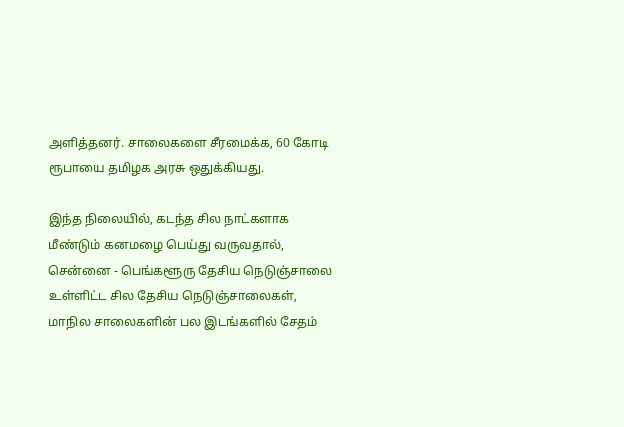அளித்தனர். சாலைகளை சீரமைக்க, 60 கோடி ரூபாயை தமிழக அரசு ஒதுக்கியது.

இந்த நிலையில், கடந்த சில நாட்களாக மீண்டும் கனமழை பெய்து வருவதால், சென்னை - பெங்களூரு தேசிய நெடுஞ்சாலை உள்ளிட்ட சில தேசிய நெடுஞ்சாலைகள், மாநில சாலைகளின் பல இடங்களில் சேதம்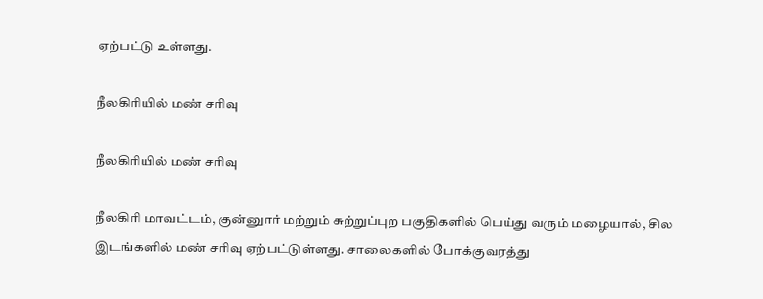ஏற்பட்டு உள்ளது.

நீலகிரியில் மண் சரிவு

நீலகிரியில் மண் சரிவு

நீலகிரி மாவட்டம், குன்னுார் மற்றும் சுற்றுப்புற பகுதிகளில் பெய்து வரும் மழையால், சில இடங்களில் மண் சரிவு ஏற்பட்டுள்ளது. சாலைகளில் போக்குவரத்து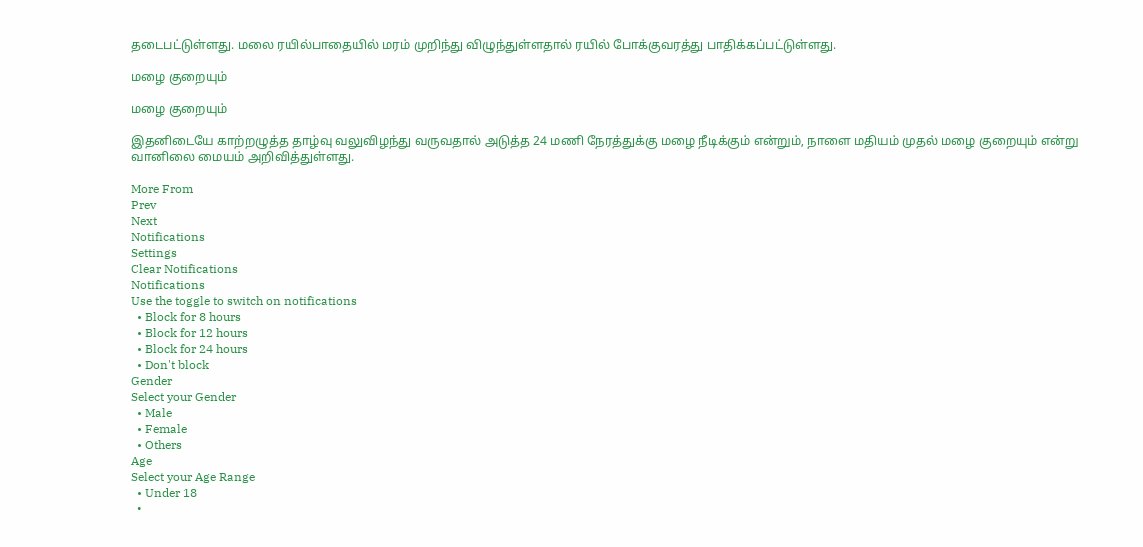தடைபட்டுள்ளது. மலை ரயில்பாதையில் மரம் முறிந்து விழுந்துள்ளதால் ரயில் போக்குவரத்து பாதிக்கப்பட்டுள்ளது.

மழை குறையும்

மழை குறையும்

இதனிடையே காற்றழுத்த தாழ்வு வலுவிழந்து வருவதால் அடுத்த 24 மணி நேரத்துக்கு மழை நீடிக்கும் என்றும், நாளை மதியம் முதல் மழை குறையும் என்று வானிலை மையம் அறிவித்துள்ளது.

More From
Prev
Next
Notifications
Settings
Clear Notifications
Notifications
Use the toggle to switch on notifications
  • Block for 8 hours
  • Block for 12 hours
  • Block for 24 hours
  • Don't block
Gender
Select your Gender
  • Male
  • Female
  • Others
Age
Select your Age Range
  • Under 18
  •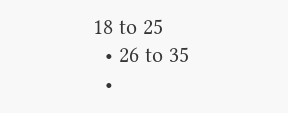18 to 25
  • 26 to 35
  •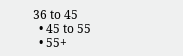36 to 45
  • 45 to 55
  • 55+